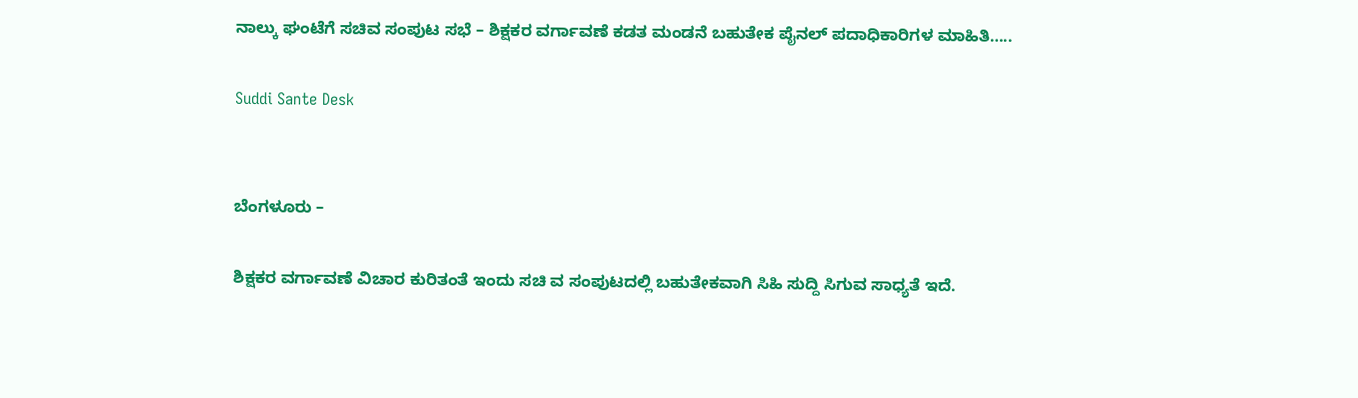ನಾಲ್ಕು ಘಂಟೆಗೆ ಸಚಿವ ಸಂಪುಟ ಸಭೆ – ಶಿಕ್ಷಕರ ವರ್ಗಾವಣೆ ಕಡತ ಮಂಡನೆ ಬಹುತೇಕ ಪೈನಲ್ ಪದಾಧಿಕಾರಿಗಳ ಮಾಹಿತಿ…..

Suddi Sante Desk


ಬೆಂಗಳೂರು –

ಶಿಕ್ಷಕರ ವರ್ಗಾವಣೆ ವಿಚಾರ ಕುರಿತಂತೆ ಇಂದು ಸಚಿ ವ ಸಂಪುಟದಲ್ಲಿ ಬಹುತೇಕವಾಗಿ ಸಿಹಿ ಸುದ್ದಿ ಸಿಗುವ ಸಾಧ್ಯತೆ ಇದೆ.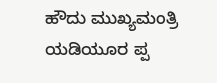ಹೌದು ಮುಖ್ಯಮಂತ್ರಿ ಯಡಿಯೂರ ಪ್ಪ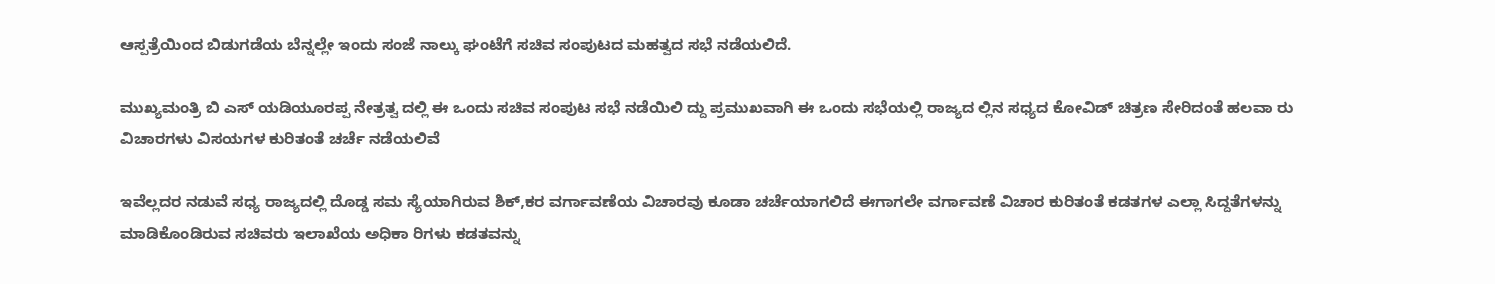ಆಸ್ಪತ್ರೆಯಿಂದ ಬಿಡುಗಡೆಯ ಬೆನ್ನಲ್ಲೇ ಇಂದು ಸಂಜೆ ನಾಲ್ಕು ಘಂಟೆಗೆ ಸಚಿವ ಸಂಪುಟದ ಮಹತ್ವದ ಸಭೆ ನಡೆಯಲಿದೆ.

ಮುಖ್ಯಮಂತ್ರಿ ಬಿ ಎಸ್ ಯಡಿಯೂರಪ್ಪ ನೇತ್ರತ್ವ ದಲ್ಲಿ ಈ ಒಂದು ಸಚಿವ ಸಂಪುಟ ಸಭೆ ನಡೆಯಿಲಿ ದ್ದು ಪ್ರಮುಖವಾಗಿ ಈ ಒಂದು ಸಭೆಯಲ್ಲಿ ರಾಜ್ಯದ ಲ್ಲಿನ ಸಧ್ಯದ ಕೋವಿಡ್ ಚಿತ್ರಣ ಸೇರಿದಂತೆ ಹಲವಾ ರು ವಿಚಾರಗಳು ವಿಸಯಗಳ ಕುರಿತಂತೆ ಚರ್ಚೆ ನಡೆಯಲಿವೆ

ಇವೆಲ್ಲದರ ನಡುವೆ ಸಧ್ಯ ರಾಜ್ಯದಲ್ಲಿ ದೊಡ್ಡ ಸಮ ಸ್ಯೆಯಾಗಿರುವ ಶಿಕ್,ಕರ ವರ್ಗಾವಣೆಯ ವಿಚಾರವು ಕೂಡಾ ಚರ್ಚೆಯಾಗಲಿದೆ ಈಗಾಗಲೇ ವರ್ಗಾವಣೆ ವಿಚಾರ ಕುರಿತಂತೆ ಕಡತಗಳ ಎಲ್ಲಾ ಸಿದ್ದತೆಗಳನ್ನು ಮಾಡಿಕೊಂಡಿರುವ ಸಚಿವರು ಇಲಾಖೆಯ ಅಧಿಕಾ ರಿಗಳು ಕಡತವನ್ನು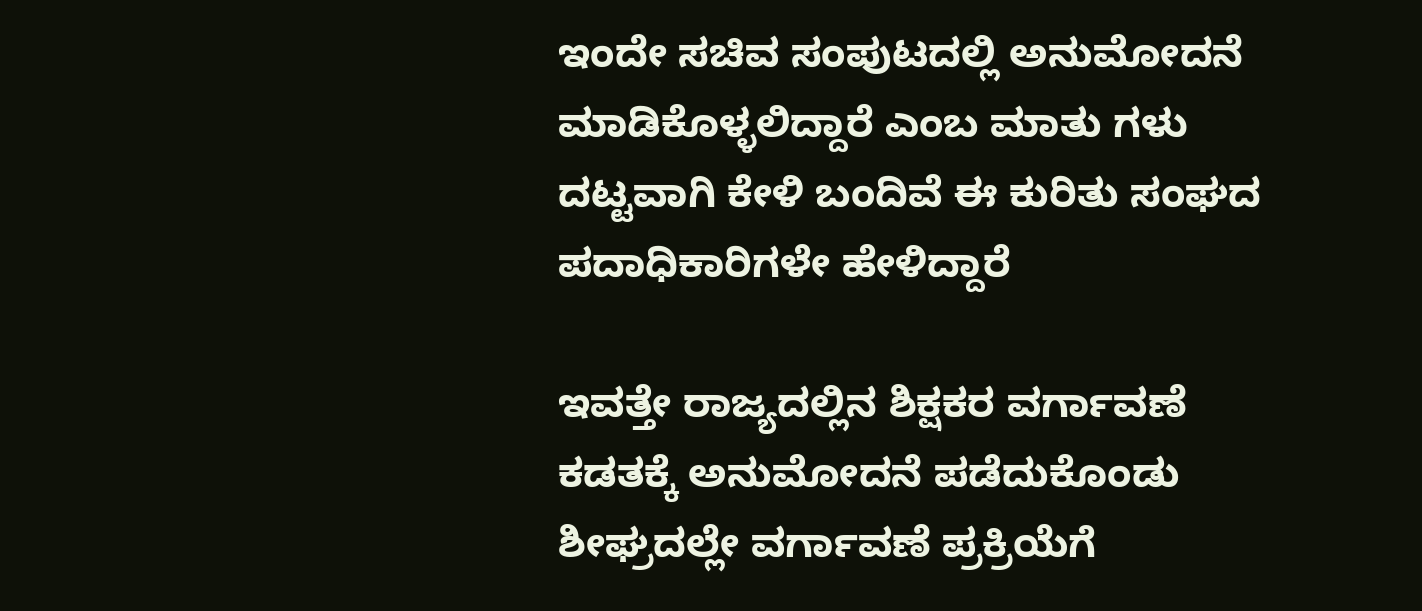ಇಂದೇ ಸಚಿವ ಸಂಪುಟದಲ್ಲಿ ಅನುಮೋದನೆ ಮಾಡಿಕೊಳ್ಳಲಿದ್ದಾರೆ ಎಂಬ ಮಾತು ಗಳು ದಟ್ಟವಾಗಿ ಕೇಳಿ ಬಂದಿವೆ ಈ ಕುರಿತು ಸಂಘದ ಪದಾಧಿಕಾರಿಗಳೇ ಹೇಳಿದ್ದಾರೆ

ಇವತ್ತೇ ರಾಜ್ಯದಲ್ಲಿನ ಶಿಕ್ಷಕರ ವರ್ಗಾವಣೆ ಕಡತಕ್ಕೆ ಅನುಮೋದನೆ ಪಡೆದುಕೊಂಡು ಶೀಘ್ರದಲ್ಲೇ ವರ್ಗಾವಣೆ ಪ್ರಕ್ರಿಯೆಗೆ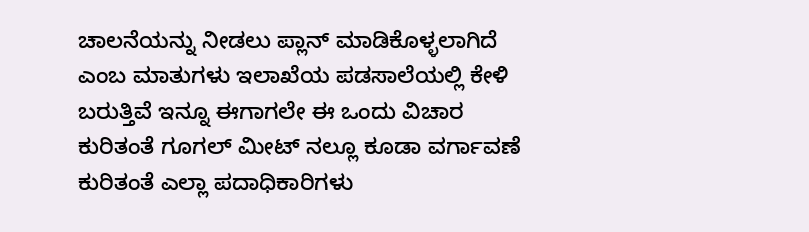ಚಾಲನೆಯನ್ನು ನೀಡಲು ಪ್ಲಾನ್ ಮಾಡಿಕೊಳ್ಳಲಾಗಿದೆ ಎಂಬ ಮಾತುಗಳು ಇಲಾಖೆಯ ಪಡಸಾಲೆಯಲ್ಲಿ ಕೇಳಿ ಬರುತ್ತಿವೆ ಇನ್ನೂ ಈಗಾಗಲೇ ಈ ಒಂದು ವಿಚಾರ ಕುರಿತಂತೆ ಗೂಗಲ್ ಮೀಟ್ ನಲ್ಲೂ ಕೂಡಾ ವರ್ಗಾವಣೆ ಕುರಿತಂತೆ ಎಲ್ಲಾ ಪದಾಧಿಕಾರಿಗಳು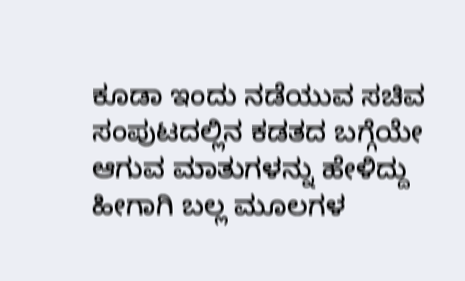ಕೂಡಾ ಇಂದು ನಡೆಯುವ ಸಚಿವ ಸಂಪುಟದಲ್ಲಿನ ಕಡತದ ಬಗ್ಗೆಯೇ ಆಗುವ ಮಾತುಗಳನ್ನು ಹೇಳಿದ್ದು ಹೀಗಾಗಿ ಬಲ್ಲ ಮೂಲಗಳ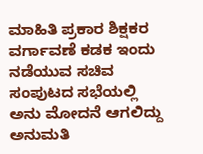ಮಾಹಿತಿ ಪ್ರಕಾರ ಶಿಕ್ಷಕರ ವರ್ಗಾವಣೆ ಕಡಕ ಇಂದು ನಡೆಯುವ ಸಚಿವ ಸಂಪುಟದ ಸಭೆಯಲ್ಲಿ ಅನು ಮೋದನೆ ಆಗಲಿದ್ದು ಅನುಮತಿ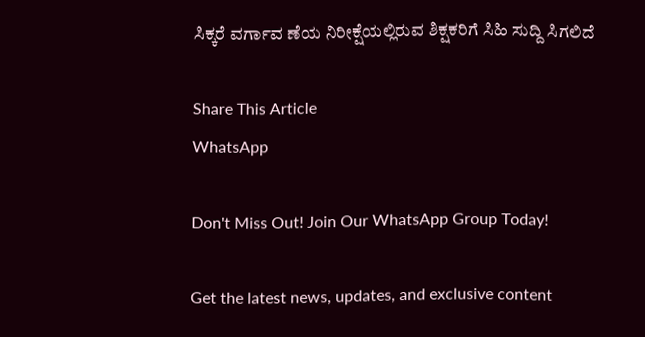ಸಿಕ್ಕರೆ ವರ್ಗಾವ ಣೆಯ ನಿರೀಕ್ಷೆಯಲ್ಲಿರುವ ಶಿಕ್ಷಕರಿಗೆ ಸಿಹಿ ಸುದ್ದಿ ಸಿಗಲಿದೆ

Share This Article
WhatsApp

Don't Miss Out! Join Our WhatsApp Group Today!

Get the latest news, updates, and exclusive content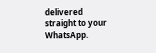delivered straight to your WhatsApp.